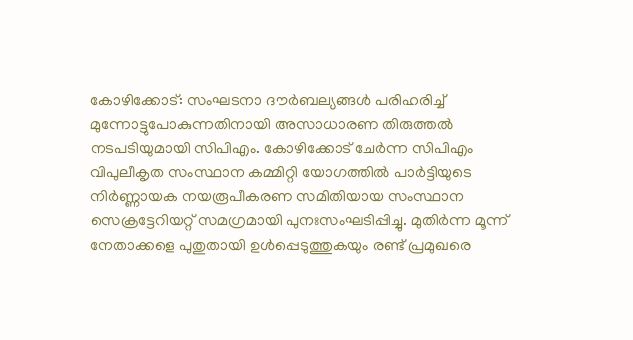കോഴിക്കോട്: സംഘടനാ ദൗർബല്യങ്ങൾ പരിഹരിച്ച് മുന്നോട്ടുപോകുന്നതിനായി അസാധാരണ തിരുത്തൽ നടപടിയുമായി സിപിഎം. കോഴിക്കോട് ചേർന്ന സിപിഎം വിപുലീകൃത സംസ്ഥാന കമ്മിറ്റി യോഗത്തിൽ പാർട്ടിയുടെ നിർണ്ണായക നയരൂപീകരണ സമിതിയായ സംസ്ഥാന സെക്രട്ടേറിയറ്റ് സമഗ്രമായി പുനഃസംഘടിപ്പിച്ചു. മുതിർന്ന മൂന്ന് നേതാക്കളെ പുതുതായി ഉൾപ്പെടുത്തുകയും രണ്ട് പ്രമുഖരെ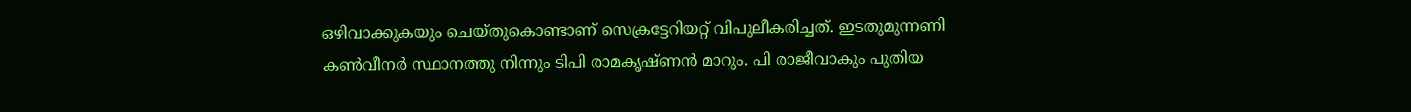ഒഴിവാക്കുകയും ചെയ്തുകൊണ്ടാണ് സെക്രട്ടേറിയറ്റ് വിപുലീകരിച്ചത്. ഇടതുമുന്നണി കൺവീനർ സ്ഥാനത്തു നിന്നും ടിപി രാമകൃഷ്ണൻ മാറും. പി രാജീവാകും പുതിയ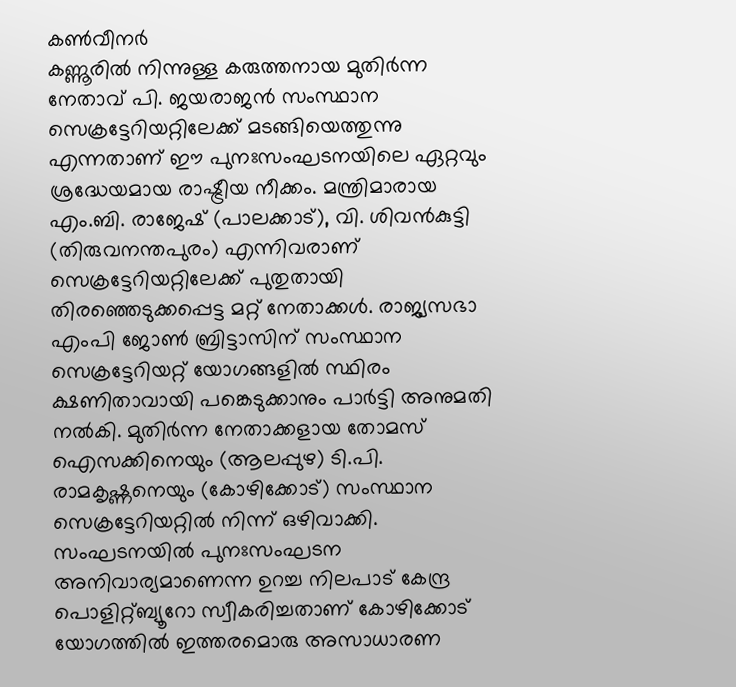കൺവീനർ
കണ്ണൂരിൽ നിന്നുള്ള കരുത്തനായ മുതിർന്ന നേതാവ് പി. ജയരാജൻ സംസ്ഥാന സെക്രട്ടേറിയറ്റിലേക്ക് മടങ്ങിയെത്തുന്നു എന്നതാണ് ഈ പുനഃസംഘടനയിലെ ഏറ്റവും ശ്രദ്ധേയമായ രാഷ്ട്രീയ നീക്കം. മന്ത്രിമാരായ എം.ബി. രാജേഷ് (പാലക്കാട്), വി. ശിവൻകുട്ടി (തിരുവനന്തപുരം) എന്നിവരാണ് സെക്രട്ടേറിയറ്റിലേക്ക് പുതുതായി തിരഞ്ഞെടുക്കപ്പെട്ട മറ്റ് നേതാക്കൾ. രാജ്യസഭാ എംപി ജോൺ ബ്രിട്ടാസിന് സംസ്ഥാന സെക്രട്ടേറിയറ്റ് യോഗങ്ങളിൽ സ്ഥിരം ക്ഷണിതാവായി പങ്കെടുക്കാനും പാർട്ടി അനുമതി നൽകി. മുതിർന്ന നേതാക്കളായ തോമസ് ഐസക്കിനെയും (ആലപ്പുഴ) ടി.പി. രാമകൃഷ്ണനെയും (കോഴിക്കോട്) സംസ്ഥാന സെക്രട്ടേറിയറ്റിൽ നിന്ന് ഒഴിവാക്കി.
സംഘടനയിൽ പുനഃസംഘടന അനിവാര്യമാണെന്ന ഉറച്ച നിലപാട് കേന്ദ്ര പൊളിറ്റ്ബ്യൂറോ സ്വീകരിച്ചതാണ് കോഴിക്കോട് യോഗത്തിൽ ഇത്തരമൊരു അസാധാരണ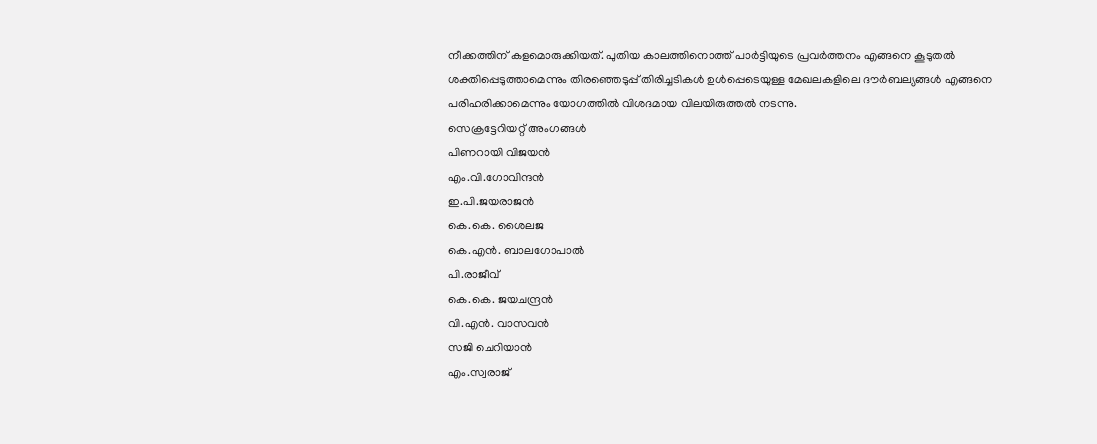നീക്കത്തിന് കളമൊരുക്കിയത്. പുതിയ കാലത്തിനൊത്ത് പാർട്ടിയുടെ പ്രവർത്തനം എങ്ങനെ കൂടുതൽ ശക്തിപ്പെടുത്താമെന്നും തിരഞ്ഞെടുപ്പ് തിരിച്ചടികൾ ഉൾപ്പെടെയുള്ള മേഖലകളിലെ ദൗർബല്യങ്ങൾ എങ്ങനെ പരിഹരിക്കാമെന്നും യോഗത്തിൽ വിശദമായ വിലയിരുത്തൽ നടന്നു.
സെക്രട്ടേറിയറ്റ് അംഗങ്ങൾ
പിണറായി വിജയൻ
എം.വി.ഗോവിന്ദൻ
ഇ.പി.ജയരാജൻ
കെ.കെ. ശൈലജ
കെ.എൻ. ബാലഗോപാൽ
പി.രാജീവ്
കെ.കെ. ജയചന്ദ്രൻ
വി.എൻ. വാസവൻ
സജി ചെറിയാൻ
എം.സ്വരാജ്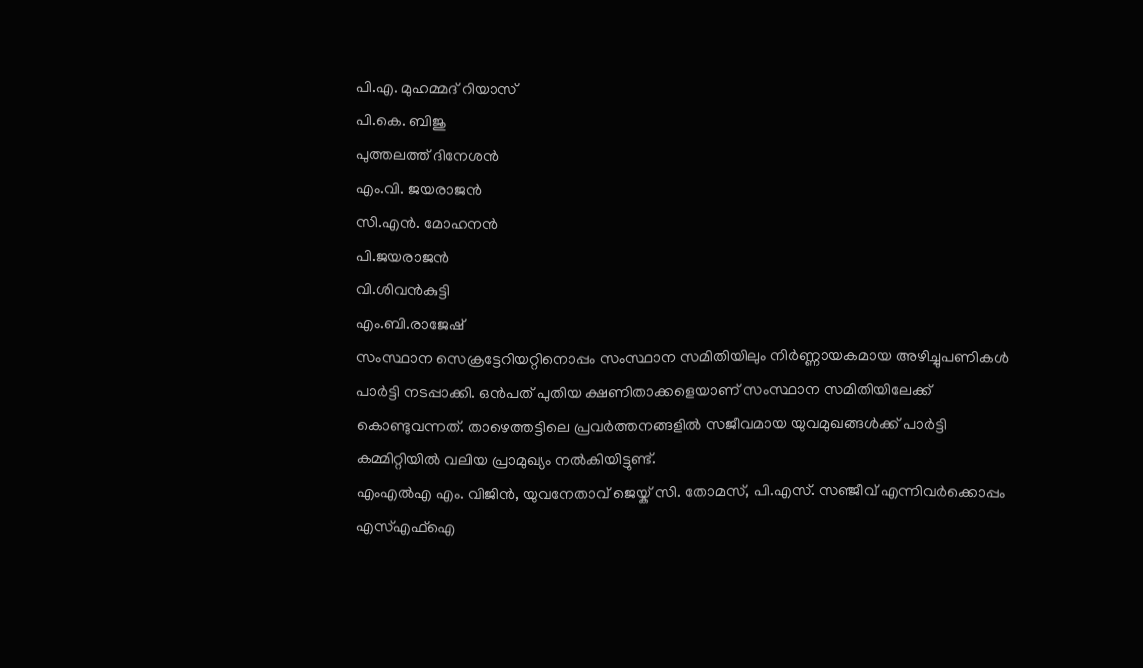പി.എ. മുഹമ്മദ് റിയാസ്
പി.കെ. ബിജു
പുത്തലത്ത് ദിനേശൻ
എം.വി. ജയരാജൻ
സി.എൻ. മോഹനൻ
പി.ജയരാജൻ
വി.ശിവൻകുട്ടി
എം.ബി.രാജേഷ്
സംസ്ഥാന സെക്രട്ടേറിയറ്റിനൊപ്പം സംസ്ഥാന സമിതിയിലും നിർണ്ണായകമായ അഴിച്ചുപണികൾ പാർട്ടി നടപ്പാക്കി. ഒൻപത് പുതിയ ക്ഷണിതാക്കളെയാണ് സംസ്ഥാന സമിതിയിലേക്ക് കൊണ്ടുവന്നത്. താഴെത്തട്ടിലെ പ്രവർത്തനങ്ങളിൽ സജീവമായ യുവമുഖങ്ങൾക്ക് പാർട്ടി കമ്മിറ്റിയിൽ വലിയ പ്രാമുഖ്യം നൽകിയിട്ടുണ്ട്.
എംഎൽഎ എം. വിജിൻ, യുവനേതാവ് ജെയ്ക് സി. തോമസ്, പി.എസ്. സഞ്ജീവ് എന്നിവർക്കൊപ്പം എസ്എഫ്ഐ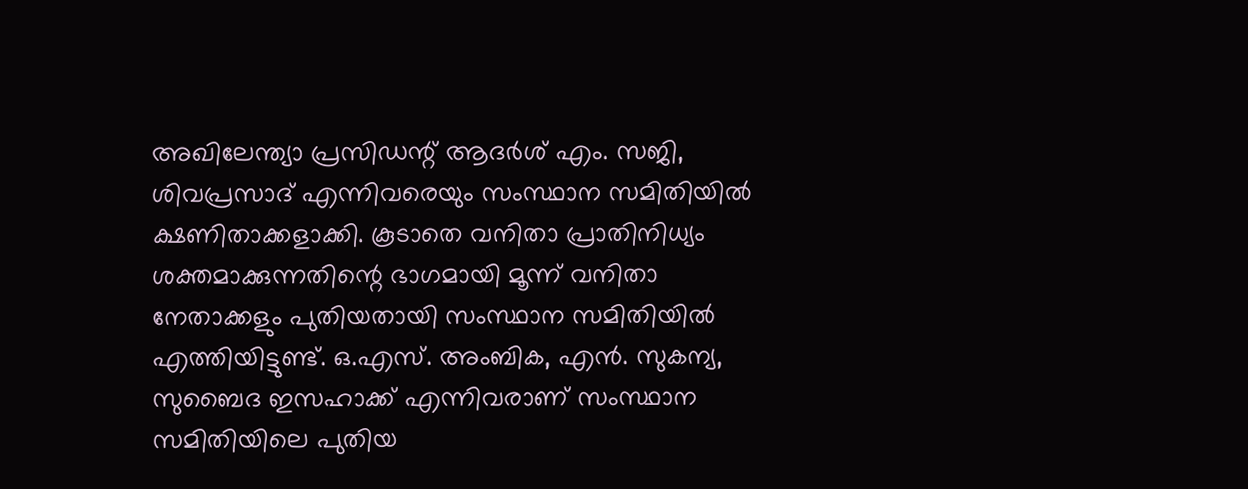അഖിലേന്ത്യാ പ്രസിഡന്റ് ആദർശ് എം. സജി, ശിവപ്രസാദ് എന്നിവരെയും സംസ്ഥാന സമിതിയിൽ ക്ഷണിതാക്കളാക്കി. കൂടാതെ വനിതാ പ്രാതിനിധ്യം ശക്തമാക്കുന്നതിന്റെ ഭാഗമായി മൂന്ന് വനിതാ നേതാക്കളും പുതിയതായി സംസ്ഥാന സമിതിയിൽ എത്തിയിട്ടുണ്ട്. ഒ.എസ്. അംബിക, എൻ. സുകന്യ, സുബൈദ ഇസഹാക്ക് എന്നിവരാണ് സംസ്ഥാന സമിതിയിലെ പുതിയ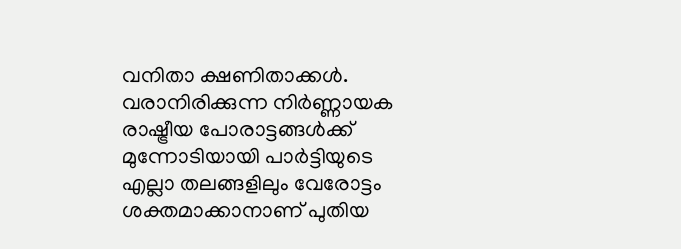വനിതാ ക്ഷണിതാക്കൾ. വരാനിരിക്കുന്ന നിർണ്ണായക രാഷ്ട്രീയ പോരാട്ടങ്ങൾക്ക് മുന്നോടിയായി പാർട്ടിയുടെ എല്ലാ തലങ്ങളിലും വേരോട്ടം ശക്തമാക്കാനാണ് പുതിയ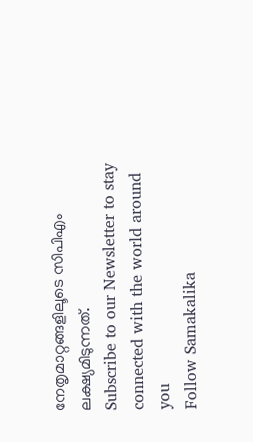നേതൃമാറ്റങ്ങളിലൂടെ സിപിഎം ലക്ഷ്യമിടുന്നത്.
Subscribe to our Newsletter to stay connected with the world around you
Follow Samakalika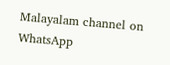Malayalam channel on WhatsApp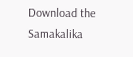Download the Samakalika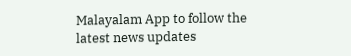Malayalam App to follow the latest news updates